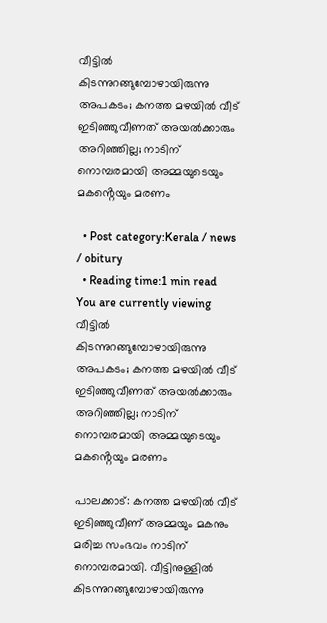വീട്ടിൽ കിടന്നുറങ്ങുമ്പോഴായിരുന്നു അപകടം; കനത്ത മഴയില്‍ വീട് ഇടിഞ്ഞുവീണത് അയൽക്കാരും അറിഞ്ഞില്ല; നാടിന് നൊമ്പരമായി അമ്മയുടെയും മകൻ്റെയും മരണം

  • Post category:Kerala / news / obitury
  • Reading time:1 min read
You are currently viewing വീട്ടിൽ കിടന്നുറങ്ങുമ്പോഴായിരുന്നു അപകടം; കനത്ത മഴയില്‍ വീട് ഇടിഞ്ഞുവീണത് അയൽക്കാരും അറിഞ്ഞില്ല; നാടിന് നൊമ്പരമായി അമ്മയുടെയും മകൻ്റെയും മരണം

പാലക്കാട്: കനത്ത മഴയില്‍ വീട് ഇടിഞ്ഞുവീണ് അമ്മയും മകനും മരിച്ച സംഭവം നാടിന് നൊമ്പരമായി. വീട്ടിനുള്ളില്‍ കിടന്നുറങ്ങുമ്പോഴായിരുന്നു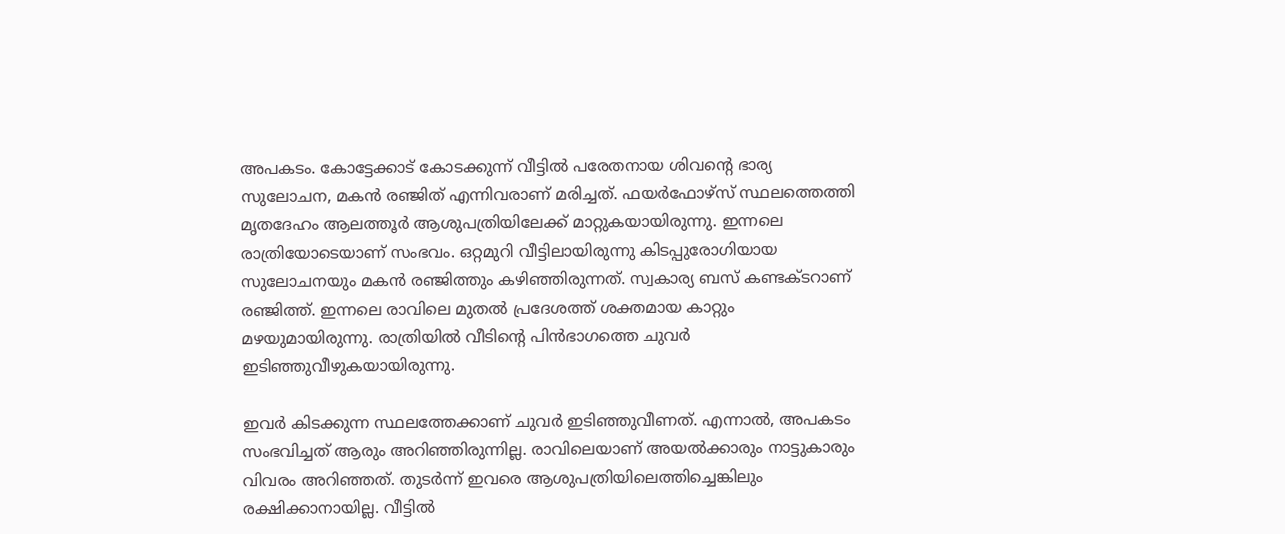അപകടം. കോട്ടേക്കാട് കോടക്കുന്ന് വീട്ടിൽ പരേതനായ ശിവൻ്റെ ഭാര്യ സുലോചന, മകൻ രഞ്ജിത് എന്നിവരാണ് മരിച്ചത്. ഫയർഫോഴ്‌സ് സ്ഥലത്തെത്തി മൃതദേഹം ആലത്തൂർ ആശുപത്രിയിലേക്ക് മാറ്റുകയായിരുന്നു. ഇന്നലെ രാത്രിയോടെയാണ് സംഭവം. ഒറ്റമുറി വീട്ടിലായിരുന്നു കിടപ്പുരോഗിയായ സുലോചനയും മകൻ രഞ്ജിത്തും കഴിഞ്ഞിരുന്നത്. സ്വകാര്യ ബസ് കണ്ടക്ടറാണ് രഞ്ജിത്ത്. ഇന്നലെ രാവിലെ മുതല്‍ പ്രദേശത്ത് ശക്തമായ കാറ്റും മഴയുമായിരുന്നു. രാത്രിയില്‍ വീടിന്‍റെ പിന്‍ഭാഗത്തെ ചുവര്‍ ഇടിഞ്ഞുവീഴുകയായിരുന്നു.

ഇവര്‍ കിടക്കുന്ന സ്ഥലത്തേക്കാണ് ചുവര്‍ ഇടിഞ്ഞുവീണത്. എന്നാല്‍, അപകടം സംഭവിച്ചത് ആരും അറിഞ്ഞിരുന്നില്ല. രാവിലെയാണ് അയൽക്കാരും നാട്ടുകാരും വിവരം അറിഞ്ഞത്. തുടര്‍ന്ന് ഇവരെ ആശുപത്രിയിലെത്തിച്ചെങ്കിലും രക്ഷിക്കാനായില്ല. വീട്ടില്‍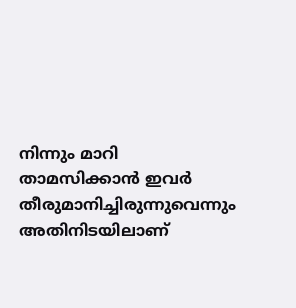നിന്നും മാറി താമസിക്കാൻ ഇവര്‍ തീരുമാനിച്ചിരുന്നുവെന്നും അതിനിടയിലാണ്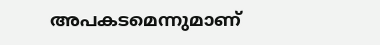അപകടമെന്നുമാണ്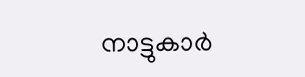നാട്ടുകാര്‍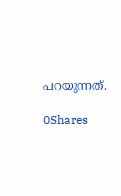പറയുന്നത്.

0Shares